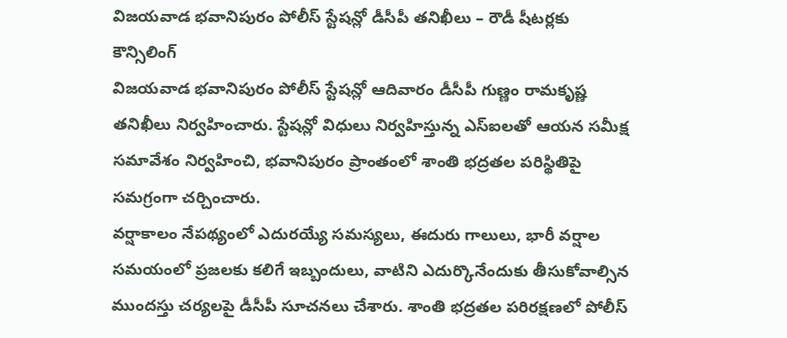విజయవాడ భవానిపురం పోలీస్ స్టేషన్లో డీసీపీ తనిఖీలు – రౌడీ షీటర్లకు కౌన్సిలింగ్
విజయవాడ భవానిపురం పోలీస్ స్టేషన్లో ఆదివారం డీసీపీ గుణ్ణం రామకృష్ణ తనిఖీలు నిర్వహించారు. స్టేషన్లో విధులు నిర్వహిస్తున్న ఎస్ఐలతో ఆయన సమీక్ష సమావేశం నిర్వహించి, భవానిపురం ప్రాంతంలో శాంతి భద్రతల పరిస్థితిపై సమగ్రంగా చర్చించారు.
వర్షాకాలం నేపథ్యంలో ఎదురయ్యే సమస్యలు, ఈదురు గాలులు, భారీ వర్షాల సమయంలో ప్రజలకు కలిగే ఇబ్బందులు, వాటిని ఎదుర్కొనేందుకు తీసుకోవాల్సిన ముందస్తు చర్యలపై డీసీపీ సూచనలు చేశారు. శాంతి భద్రతల పరిరక్షణలో పోలీస్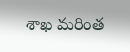శాఖ మరింత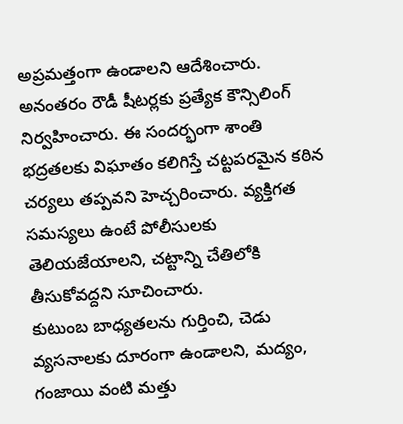అప్రమత్తంగా ఉండాలని ఆదేశించారు.
అనంతరం రౌడీ షీటర్లకు ప్రత్యేక కౌన్సిలింగ్ నిర్వహించారు. ఈ సందర్భంగా శాంతి భద్రతలకు విఘాతం కలిగిస్తే చట్టపరమైన కఠిన చర్యలు తప్పవని హెచ్చరించారు. వ్యక్తిగత సమస్యలు ఉంటే పోలీసులకు తెలియజేయాలని, చట్టాన్ని చేతిలోకి తీసుకోవద్దని సూచించారు.
కుటుంబ బాధ్యతలను గుర్తించి, చెడు వ్యసనాలకు దూరంగా ఉండాలని, మద్యం, గంజాయి వంటి మత్తు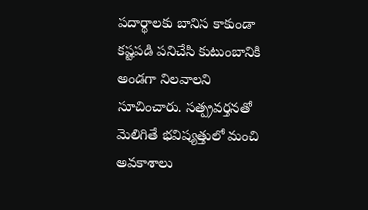పదార్థాలకు బానిస కాకుండా కష్టపడి పనిచేసి కుటుంబానికి అండగా నిలవాలని సూచించారు. సత్ప్రవర్తనతో మెలిగితే భవిష్యత్తులో మంచి అవకాశాలు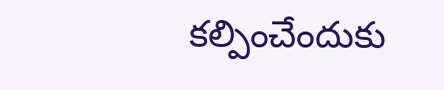కల్పించేందుకు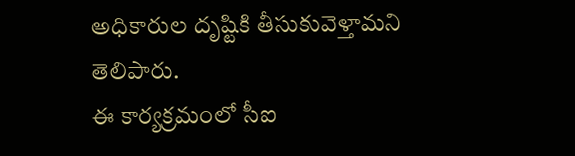అధికారుల దృష్టికి తీసుకువెళ్తామని తెలిపారు.
ఈ కార్యక్రమంలో సీఐ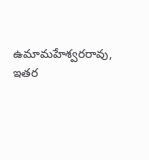ఉమామహేశ్వరరావు, ఇతర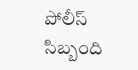పోలీస్ సిబ్బంది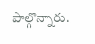పాల్గొన్నారు.